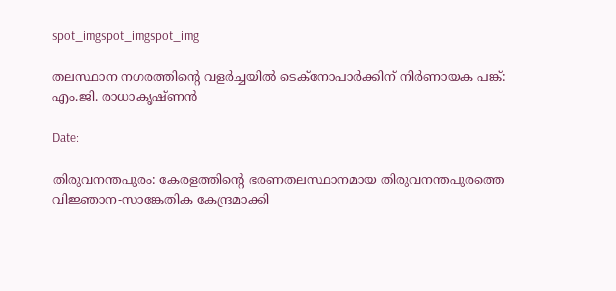spot_imgspot_imgspot_img

തലസ്ഥാന നഗരത്തിന്‍റെ വളര്‍ച്ചയില്‍ ടെക്നോപാര്‍ക്കിന് നിര്‍ണായക പങ്ക്: എം.ജി. രാധാകൃഷ്ണന്‍

Date:

തിരുവനന്തപുരം: കേരളത്തിന്‍റെ ഭരണതലസ്ഥാനമായ തിരുവനന്തപുരത്തെ വിജ്ഞാന-സാങ്കേതിക കേന്ദ്രമാക്കി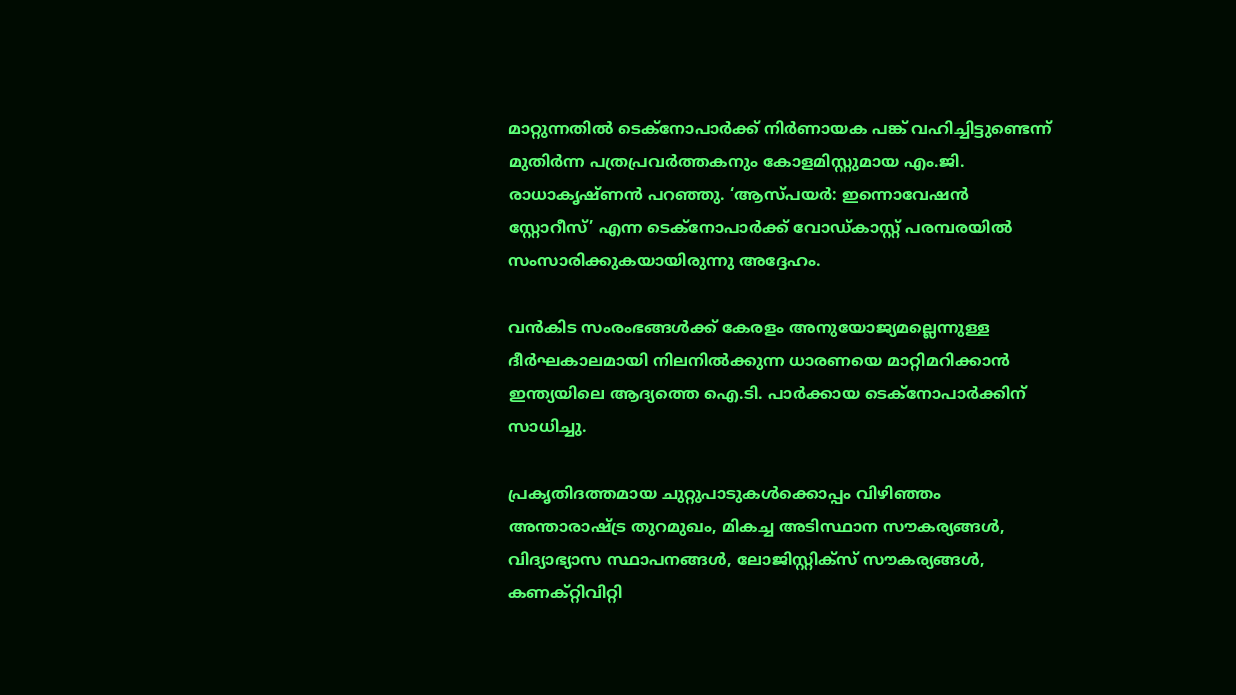മാറ്റുന്നതില്‍ ടെക്നോപാര്‍ക്ക് നിര്‍ണായക പങ്ക് വഹിച്ചിട്ടുണ്ടെന്ന് മുതിര്‍ന്ന പത്രപ്രവര്‍ത്തകനും കോളമിസ്റ്റുമായ എം.ജി. രാധാകൃഷ്ണന്‍ പറഞ്ഞു. ‘ആസ്പയര്‍: ഇന്നൊവേഷന്‍ സ്റ്റോറീസ്’ എന്ന ടെക്നോപാര്‍ക്ക് വോഡ്കാസ്റ്റ് പരമ്പരയില്‍ സംസാരിക്കുകയായിരുന്നു അദ്ദേഹം.

വന്‍കിട സംരംഭങ്ങള്‍ക്ക് കേരളം അനുയോജ്യമല്ലെന്നുള്ള ദീര്‍ഘകാലമായി നിലനില്‍ക്കുന്ന ധാരണയെ മാറ്റിമറിക്കാന്‍ ഇന്ത്യയിലെ ആദ്യത്തെ ഐ.ടി. പാര്‍ക്കായ ടെക്നോപാര്‍ക്കിന് സാധിച്ചു.

പ്രകൃതിദത്തമായ ചുറ്റുപാടുകള്‍ക്കൊപ്പം വിഴിഞ്ഞം അന്താരാഷ്ട്ര തുറമുഖം, മികച്ച അടിസ്ഥാന സൗകര്യങ്ങള്‍, വിദ്യാഭ്യാസ സ്ഥാപനങ്ങള്‍, ലോജിസ്റ്റിക്സ് സൗകര്യങ്ങള്‍, കണക്റ്റിവിറ്റി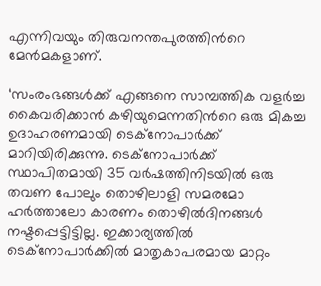എന്നിവയും തിരുവനന്തപുരത്തിന്‍റെ മേന്‍മകളാണ്.

‘സംരംഭങ്ങള്‍ക്ക് എങ്ങനെ സാമ്പത്തിക വളര്‍ച്ച കൈവരിക്കാന്‍ കഴിയുമെന്നതിന്‍റെ ഒരു മികച്ച ഉദാഹരണമായി ടെക്നോപാര്‍ക്ക് മാറിയിരിക്കുന്നു. ടെക്നോപാര്‍ക്ക് സ്ഥാപിതമായി 35 വര്‍ഷത്തിനിടയില്‍ ഒരു തവണ പോലും തൊഴിലാളി സമരമോ ഹര്‍ത്താലോ കാരണം തൊഴില്‍ദിനങ്ങള്‍ നഷ്ടപ്പെട്ടിട്ടില്ല. ഇക്കാര്യത്തില്‍ ടെക്നോപാര്‍ക്കില്‍ മാതൃകാപരമായ മാറ്റം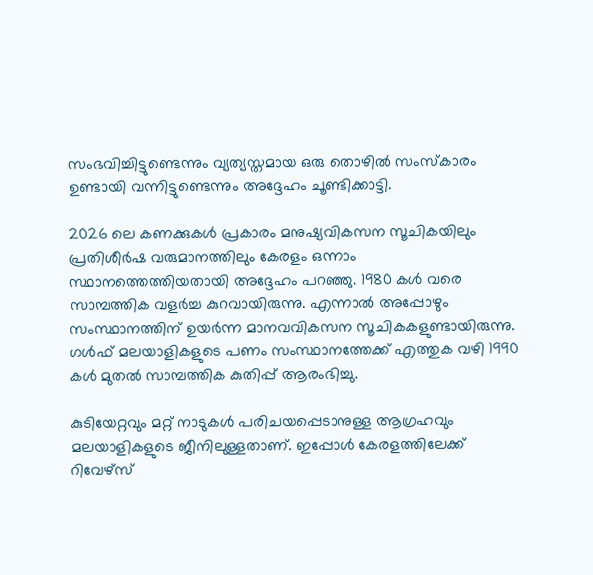സംഭവിച്ചിട്ടുണ്ടെന്നും വ്യത്യസ്തമായ ഒരു തൊഴില്‍ സംസ്കാരം ഉണ്ടായി വന്നിട്ടുണ്ടെന്നും അദ്ദേഹം ചൂണ്ടിക്കാട്ടി.

2026 ലെ കണക്കുകള്‍ പ്രകാരം മനുഷ്യവികസന സൂചികയിലും പ്രതിശീര്‍ഷ വരുമാനത്തിലും കേരളം ഒന്നാം സ്ഥാനത്തെത്തിയതായി അദ്ദേഹം പറഞ്ഞു. 1980 കള്‍ വരെ സാമ്പത്തിക വളര്‍ച്ച കുറവായിരുന്നു. എന്നാല്‍ അപ്പോഴും സംസ്ഥാനത്തിന് ഉയര്‍ന്ന മാനവവികസന സൂചികകളുണ്ടായിരുന്നു. ഗള്‍ഫ് മലയാളികളുടെ പണം സംസ്ഥാനത്തേക്ക് എത്തുക വഴി 1990 കള്‍ മുതല്‍ സാമ്പത്തിക കുതിപ്പ് ആരംഭിച്ചു.

കുടിയേറ്റവും മറ്റ് നാടുകള്‍ പരിചയപ്പെടാനുള്ള ആഗ്രഹവും മലയാളികളുടെ ജീനിലുള്ളതാണ്. ഇപ്പോള്‍ കേരളത്തിലേക്ക് റിവേഴ്സ്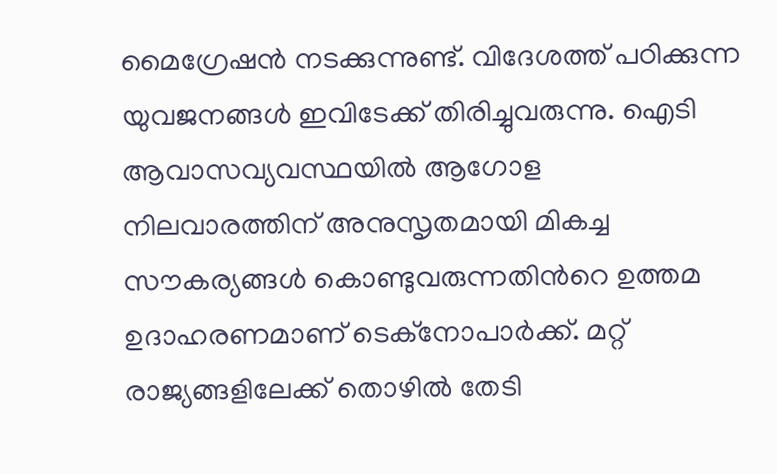മൈഗ്രേഷന്‍ നടക്കുന്നുണ്ട്. വിദേശത്ത് പഠിക്കുന്ന യുവജനങ്ങള്‍ ഇവിടേക്ക് തിരിച്ചുവരുന്നു. ഐടി ആവാസവ്യവസ്ഥയില്‍ ആഗോള നിലവാരത്തിന് അനുസൃതമായി മികച്ച സൗകര്യങ്ങള്‍ കൊണ്ടുവരുന്നതിന്‍റെ ഉത്തമ ഉദാഹരണമാണ് ടെക്നോപാര്‍ക്ക്. മറ്റ് രാജ്യങ്ങളിലേക്ക് തൊഴില്‍ തേടി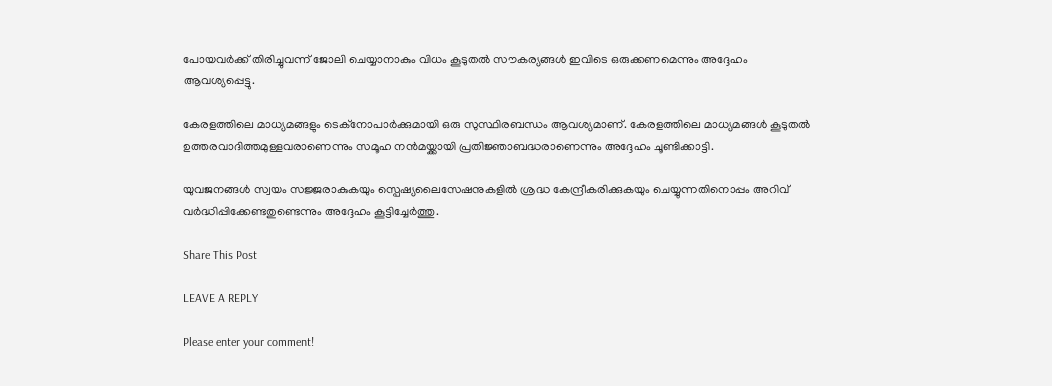പോയവര്‍ക്ക് തിരിച്ചുവന്ന് ജോലി ചെയ്യാനാകും വിധം കൂടുതല്‍ സൗകര്യങ്ങള്‍ ഇവിടെ ഒരുക്കണമെന്നും അദ്ദേഹം ആവശ്യപ്പെട്ടു.

കേരളത്തിലെ മാധ്യമങ്ങളും ടെക്നോപാര്‍ക്കുമായി ഒരു സുസ്ഥിരബന്ധം ആവശ്യമാണ്. കേരളത്തിലെ മാധ്യമങ്ങള്‍ കൂടുതല്‍ ഉത്തരവാദിത്തമുള്ളവരാണെന്നും സമൂഹ നന്‍മയ്ക്കായി പ്രതിജ്ഞാബദ്ധരാണെന്നും അദ്ദേഹം ചൂണ്ടിക്കാട്ടി.

യുവജനങ്ങള്‍ സ്വയം സജ്ജരാകുകയും സ്പെഷ്യലൈസേഷനുകളില്‍ ശ്രദ്ധ കേന്ദ്രീകരിക്കുകയും ചെയ്യുന്നതിനൊപ്പം അറിവ് വര്‍ദ്ധിപ്പിക്കേണ്ടതുണ്ടെന്നും അദ്ദേഹം കൂട്ടിച്ചേര്‍ത്തു.

Share This Post

LEAVE A REPLY

Please enter your comment!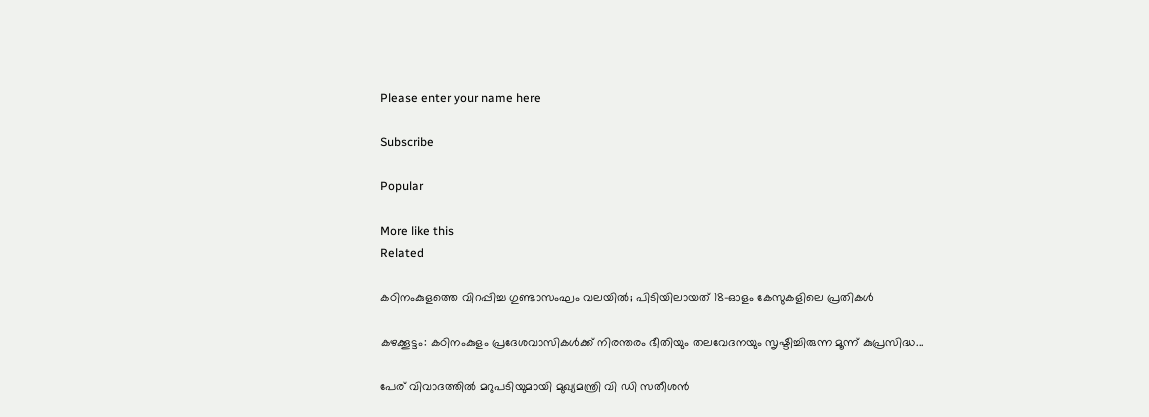Please enter your name here

Subscribe

Popular

More like this
Related

കഠിനംകുളത്തെ വിറപ്പിച്ച ഗുണ്ടാസംഘം വലയിൽ; പിടിയിലായത് 18-ഓളം കേസുകളിലെ പ്രതികൾ

കഴക്കൂട്ടം: കഠിനംകുളം പ്രദേശവാസികൾക്ക് നിരന്തരം ഭീതിയും തലവേദനയും സൃഷ്ടിച്ചിരുന്ന മൂന്ന് കുപ്രസിദ്ധ...

പേര് വിവാദത്തില്‍ മറുപടിയുമായി മുഖ്യമന്ത്രി വി ഡി സതീശൻ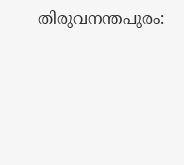തിരുവനന്തപുരം: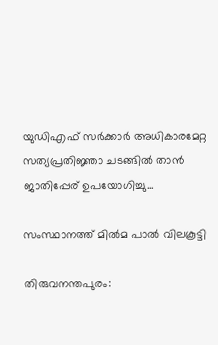യുഡിഎഫ് സർക്കാർ അധികാരമേറ്റ സത്യപ്രതിജ്ഞാ ചടങ്ങിൽ താൻ ജാതിപ്പേര് ഉപയോഗിച്ചു...

സംസ്ഥാനത്ത് മിൽമ പാൽ വിലകൂട്ടി

തിരുവനന്തപുരം: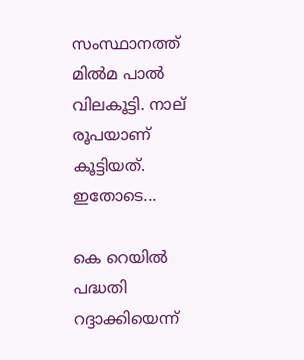സംസ്ഥാനത്ത് മിൽമ പാൽ വിലകൂട്ടി. നാല് രൂപയാണ് കൂട്ടിയത്. ഇതോടെ...

കെ റെയിൽ പദ്ധതി റദ്ദാക്കിയെന്ന്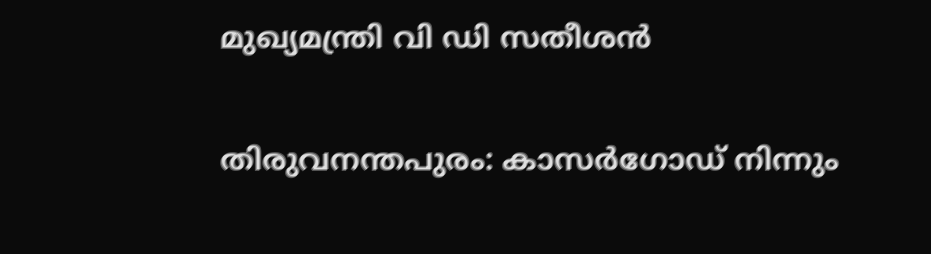മുഖ്യമന്ത്രി വി ഡി സതീശൻ

തിരുവനന്തപുരം: കാസർഗോഡ് നിന്നും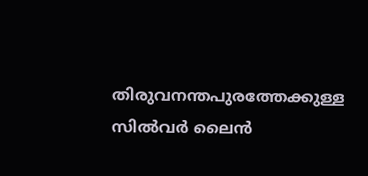തിരുവനന്തപുരത്തേക്കുള്ള സിൽവർ ലൈൻ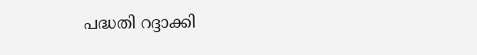പദ്ധതി റദ്ദാക്കി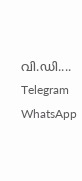വി.ഡി....
Telegram
WhatsApp